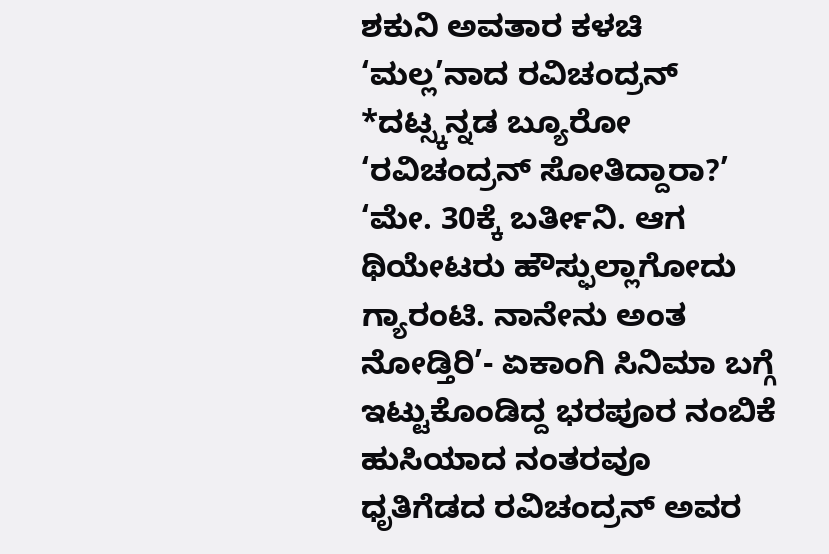ಶಕುನಿ ಅವತಾರ ಕಳಚಿ ‘ಮಲ್ಲ’ನಾದ ರವಿಚಂದ್ರನ್
*ದಟ್ಸ್ಕನ್ನಡ ಬ್ಯೂರೋ
‘ರವಿಚಂದ್ರನ್ ಸೋತಿದ್ದಾರಾ?’
‘ಮೇ. 30ಕ್ಕೆ ಬರ್ತೀನಿ. ಆಗ ಥಿಯೇಟರು ಹೌಸ್ಫುಲ್ಲಾಗೋದು ಗ್ಯಾರಂಟಿ. ನಾನೇನು ಅಂತ ನೋಡ್ತಿರಿ’- ಏಕಾಂಗಿ ಸಿನಿಮಾ ಬಗ್ಗೆ ಇಟ್ಟುಕೊಂಡಿದ್ದ ಭರಪೂರ ನಂಬಿಕೆ ಹುಸಿಯಾದ ನಂತರವೂ ಧೃತಿಗೆಡದ ರವಿಚಂದ್ರನ್ ಅವರ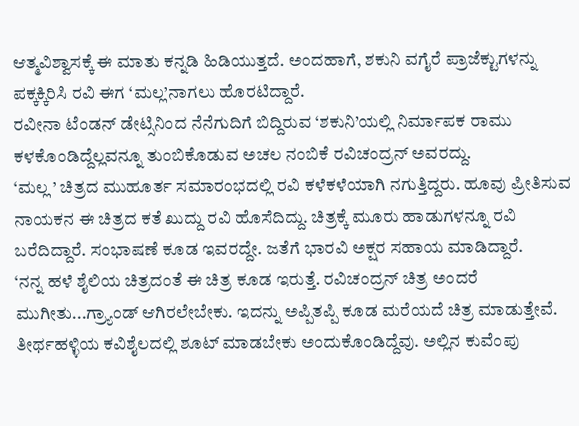ಆತ್ಮವಿಶ್ವಾಸಕ್ಕೆ ಈ ಮಾತು ಕನ್ನಡಿ ಹಿಡಿಯುತ್ತದೆ. ಅಂದಹಾಗೆ, ಶಕುನಿ ವಗೈರೆ ಪ್ರಾಜೆಕ್ಟುಗಳನ್ನು ಪಕ್ಕಕ್ಕಿರಿಸಿ ರವಿ ಈಗ ‘ಮಲ್ಲ’ನಾಗಲು ಹೊರಟಿದ್ದಾರೆ.
ರವೀನಾ ಟೆಂಡನ್ ಡೇಟ್ಸಿನಿಂದ ನೆನೆಗುದಿಗೆ ಬಿದ್ದಿರುವ ‘ಶಕುನಿ’ಯಲ್ಲಿ ನಿರ್ಮಾಪಕ ರಾಮು ಕಳಕೊಂಡಿದ್ದೆಲ್ಲವನ್ನೂ ತುಂಬಿಕೊಡುವ ಅಚಲ ನಂಬಿಕೆ ರವಿಚಂದ್ರನ್ ಅವರದ್ದು.
‘ಮಲ್ಲ ’ ಚಿತ್ರದ ಮುಹೂರ್ತ ಸಮಾರಂಭದಲ್ಲಿ ರವಿ ಕಳೆಕಳೆಯಾಗಿ ನಗುತ್ತಿದ್ದರು. ಹೂವು ಪ್ರೀತಿಸುವ ನಾಯಕನ ಈ ಚಿತ್ರದ ಕತೆ ಖುದ್ದು ರವಿ ಹೊಸೆದಿದ್ದು. ಚಿತ್ರಕ್ಕೆ ಮೂರು ಹಾಡುಗಳನ್ನೂ ರವಿ ಬರೆದಿದ್ದಾರೆ. ಸಂಭಾಷಣೆ ಕೂಡ ಇವರದ್ದೇ. ಜತೆಗೆ ಭಾರವಿ ಅಕ್ಷರ ಸಹಾಯ ಮಾಡಿದ್ದಾರೆ.
‘ನನ್ನ ಹಳೆ ಶೈಲಿಯ ಚಿತ್ರದಂತೆ ಈ ಚಿತ್ರ ಕೂಡ ಇರುತ್ತೆ. ರವಿಚಂದ್ರನ್ ಚಿತ್ರ ಅಂದರೆ ಮುಗೀತು...ಗ್ರ್ಯಾಂಡ್ ಆಗಿರಲೇಬೇಕು. ಇದನ್ನು ಅಪ್ಪಿತಪ್ಪಿ ಕೂಡ ಮರೆಯದೆ ಚಿತ್ರ ಮಾಡುತ್ತೇವೆ. ತೀರ್ಥಹಳ್ಳಿಯ ಕವಿಶೈಲದಲ್ಲಿ ಶೂಟ್ ಮಾಡಬೇಕು ಅಂದುಕೊಂಡಿದ್ದೆವು. ಅಲ್ಲಿನ ಕುವೆಂಪು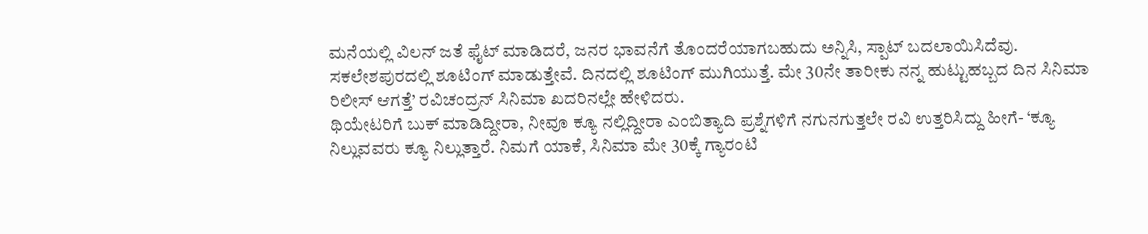ಮನೆಯಲ್ಲಿ ವಿಲನ್ ಜತೆ ಫೈಟ್ ಮಾಡಿದರೆ, ಜನರ ಭಾವನೆಗೆ ತೊಂದರೆಯಾಗಬಹುದು ಅನ್ನಿಸಿ, ಸ್ಪಾಟ್ ಬದಲಾಯಿಸಿದೆವು. ಸಕಲೇಶಪುರದಲ್ಲಿ ಶೂಟಿಂಗ್ ಮಾಡುತ್ತೇವೆ. ದಿನದಲ್ಲಿ ಶೂಟಿಂಗ್ ಮುಗಿಯುತ್ತೆ. ಮೇ 30ನೇ ತಾರೀಕು ನನ್ನ ಹುಟ್ಟುಹಬ್ಬದ ದಿನ ಸಿನಿಮಾ ರಿಲೀಸ್ ಆಗತ್ತೆ’ ರವಿಚಂದ್ರನ್ ಸಿನಿಮಾ ಖದರಿನಲ್ಲೇ ಹೇಳಿದರು.
ಥಿಯೇಟರಿಗೆ ಬುಕ್ ಮಾಡಿದ್ದೀರಾ, ನೀವೂ ಕ್ಯೂ ನಲ್ಲಿದ್ದೀರಾ ಎಂಬಿತ್ಯಾದಿ ಪ್ರಶ್ನೆಗಳಿಗೆ ನಗುನಗುತ್ತಲೇ ರವಿ ಉತ್ತರಿಸಿದ್ದು ಹೀಗೆ- ‘ಕ್ಯೂ ನಿಲ್ಲುವವರು ಕ್ಯೂ ನಿಲ್ಲುತ್ತಾರೆ. ನಿಮಗೆ ಯಾಕೆ, ಸಿನಿಮಾ ಮೇ 30ಕ್ಕೆ ಗ್ಯಾರಂಟಿ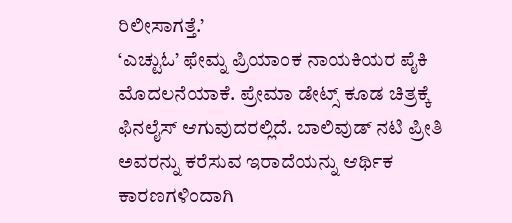ರಿಲೀಸಾಗತ್ತೆ.’
‘ಎಚ್ಟುಓ’ ಫೇಮ್ನ ಪ್ರಿಯಾಂಕ ನಾಯಕಿಯರ ಪೈಕಿ ಮೊದಲನೆಯಾಕೆ. ಪ್ರೇಮಾ ಡೇಟ್ಸ್ ಕೂಡ ಚಿತ್ರಕ್ಕೆ ಫಿನಲೈಸ್ ಆಗುವುದರಲ್ಲಿದೆ. ಬಾಲಿವುಡ್ ನಟಿ ಪ್ರೀತಿ ಅವರನ್ನು ಕರೆಸುವ ಇರಾದೆಯನ್ನು ಆರ್ಥಿಕ ಕಾರಣಗಳಿಂದಾಗಿ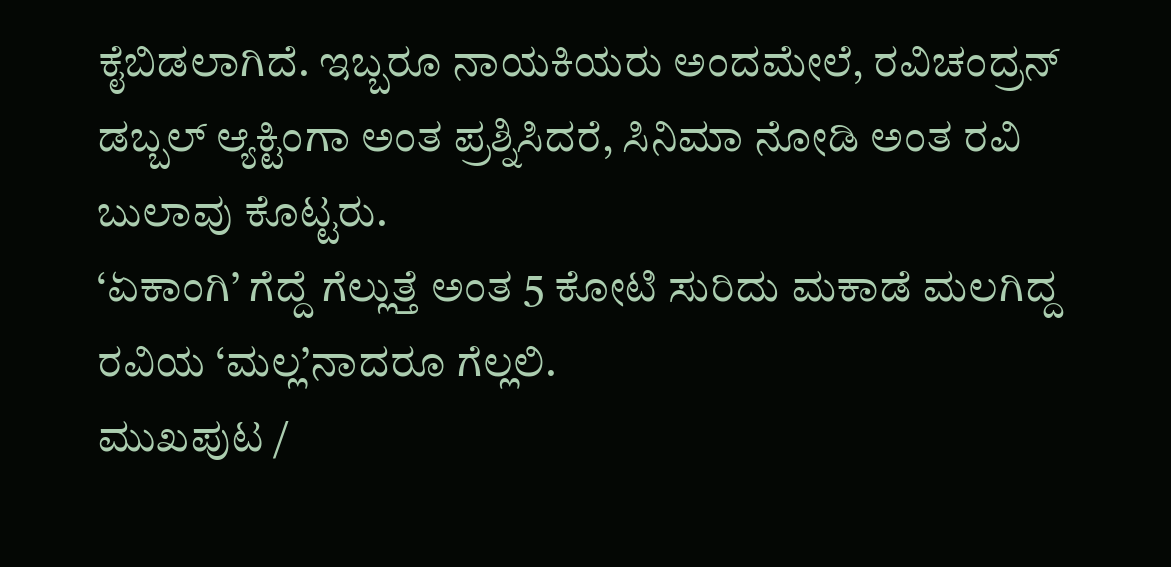ಕೈಬಿಡಲಾಗಿದೆ. ಇಬ್ಬರೂ ನಾಯಕಿಯರು ಅಂದಮೇಲೆ, ರವಿಚಂದ್ರನ್ ಡಬ್ಬಲ್ ಆ್ಯಕ್ಟಿಂಗಾ ಅಂತ ಪ್ರಶ್ನಿಸಿದರೆ, ಸಿನಿಮಾ ನೋಡಿ ಅಂತ ರವಿ ಬುಲಾವು ಕೊಟ್ಟರು.
‘ಏಕಾಂಗಿ’ ಗೆದ್ದೆ ಗೆಲ್ಲುತ್ತೆ ಅಂತ 5 ಕೋಟಿ ಸುರಿದು ಮಕಾಡೆ ಮಲಗಿದ್ದ ರವಿಯ ‘ಮಲ್ಲ’ನಾದರೂ ಗೆಲ್ಲಲಿ.
ಮುಖಪುಟ /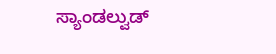ಸ್ಯಾಂಡಲ್ವುಡ್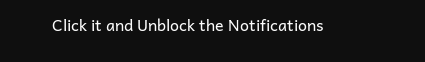Click it and Unblock the Notifications